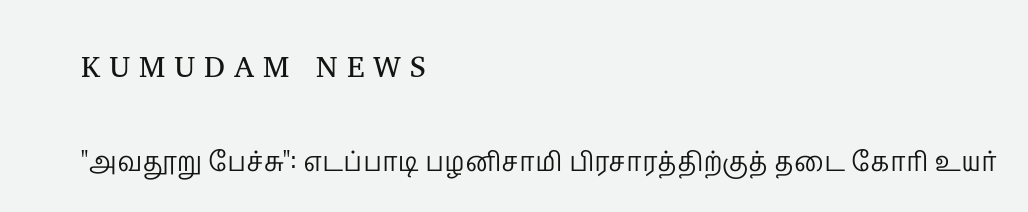K U M U D A M   N E W S

"அவதூறு பேச்சு": எடப்பாடி பழனிசாமி பிரசாரத்திற்குத் தடை கோரி உயர்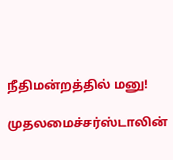நீதிமன்றத்தில் மனு!

முதலமைச்சர்ஸ்டாலின்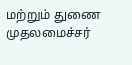மற்றும் துணை முதலமைச்சர்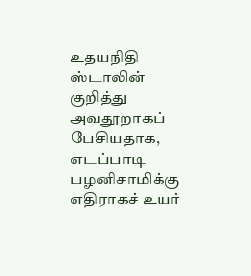உதயநிதி ஸ்டாலின் குறித்து அவதூறாகப் பேசியதாக, எடப்பாடி பழனிசாமிக்கு எதிராகச் உயர்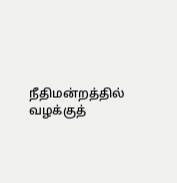நீதிமன்றத்தில் வழக்குத்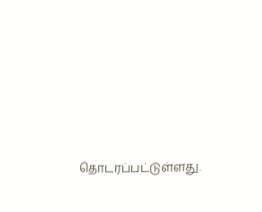தொடரப்பட்டுள்ளது.